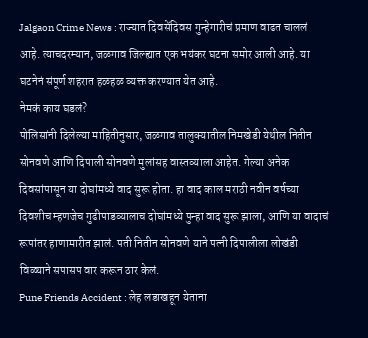Jalgaon Crime News : राज्यात दिवसेंदिवस गुन्हेगारीचं प्रमाण वाढत चाललं आहे. त्याचदरम्यान, जळगाव जिल्ह्यात एक भयंकर घटना समोर आली आहे. या घटनेनं संपूर्ण शहरात हळहळ व्यक्त करण्यात येत आहे.
नेमकं काय घडलं?
पोलिसांनी दिलेल्या माहितीनुसार, जळगाव तालुक्यातील निमखेडी येथील नितीन सोनवणे आणि दिपाली सोनवणे मुलांसह वास्तव्याला आहेत. गेल्या अनेक दिवसांपासून या दोघांमध्ये वाद सुरू होता. हा वाद काल मराठी नवीन वर्षच्या दिवशीच म्हणजेच गुढीपाडव्यालाच दोघांमध्ये पुन्हा वाद सुरू झाला, आणि या वादाचं रूपांतर हाणामारीत झालं. पती नितीन सोनवणे याने पत्नी दिपालीला लोखंडी विळ्याने सपासप वार करून ठार केलं.
Pune Friends Accident : लेह लडाखहून येताना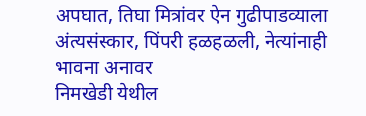अपघात, तिघा मित्रांवर ऐन गुढीपाडव्याला अंत्यसंस्कार, पिंपरी हळहळली, नेत्यांनाही भावना अनावर
निमखेडी येथील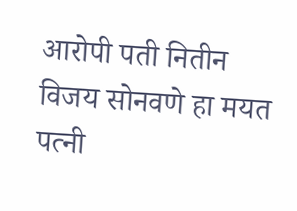आरोपी पती नितीन विजय सोनवणे हा मयत पत्नी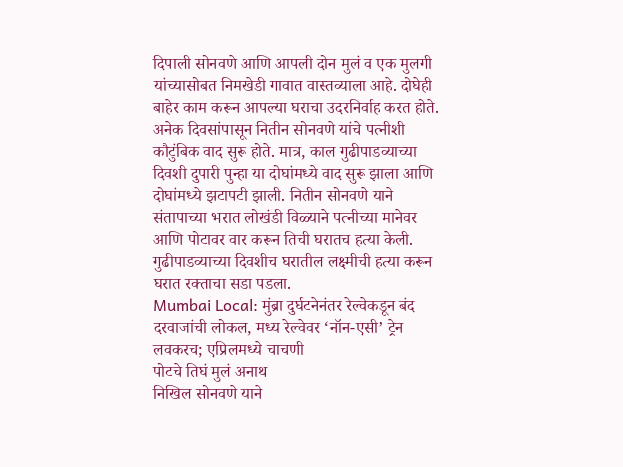दिपाली सोनवणे आणि आपली दोन मुलं व एक मुलगी यांच्यासोबत निमखेडी गावात वास्तव्याला आहे. दोघेही बाहेर काम करून आपल्या घराचा उदरनिर्वाह करत होते. अनेक दिवसांपासून नितीन सोनवणे यांचे पत्नीशी कौटुंबिक वाद सुरू होते. मात्र, काल गुढीपाडव्याच्या दिवशी दुपारी पुन्हा या दोघांमध्ये वाद सुरू झाला आणि दोघांमध्ये झटापटी झाली. नितीन सोनवणे याने संतापाच्या भरात लोखंडी विळ्याने पत्नीच्या मानेवर आणि पोटावर वार करून तिची घरातच हत्या केली. गुढीपाडव्याच्या दिवशीच घरातील लक्ष्मीची हत्या करून घरात रक्ताचा सडा पडला.
Mumbai Local: मुंब्रा दुर्घटनेनंतर रेल्वेकडून बंद दरवाजांची लोकल, मध्य रेल्वेवर ‘नॉन-एसी’ ट्रेन लवकरच; एप्रिलमध्ये चाचणी
पोटचे तिघं मुलं अनाथ
निखिल सोनवणे याने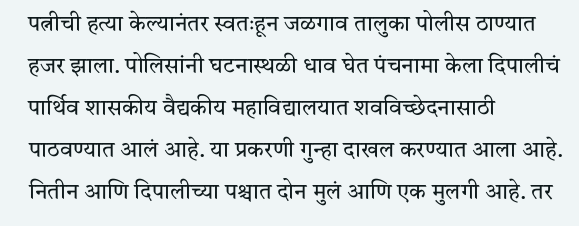पत्नीची हत्या केल्यानंतर स्वतःहून जळगाव तालुका पोलीस ठाण्यात हजर झाला. पोलिसांनी घटनास्थळी धाव घेत पंचनामा केला दिपालीचं पार्थिव शासकीय वैद्यकीय महाविद्यालयात शवविच्छेदनासाठी पाठवण्यात आलं आहे. या प्रकरणी गुन्हा दाखल करण्यात आला आहे. नितीन आणि दिपालीच्या पश्चात दोन मुलं आणि एक मुलगी आहे. तर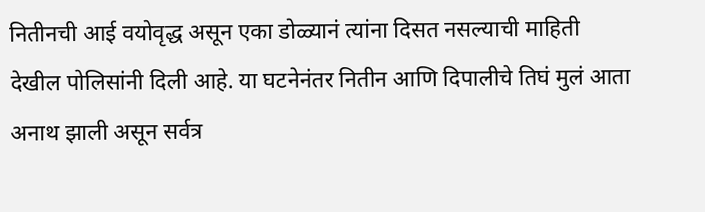नितीनची आई वयोवृद्ध असून एका डोळ्यानं त्यांना दिसत नसल्याची माहिती देखील पोलिसांनी दिली आहे. या घटनेनंतर नितीन आणि दिपालीचे तिघं मुलं आता अनाथ झाली असून सर्वत्र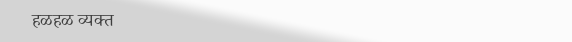हळहळ व्यक्त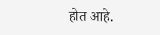होत आहे.